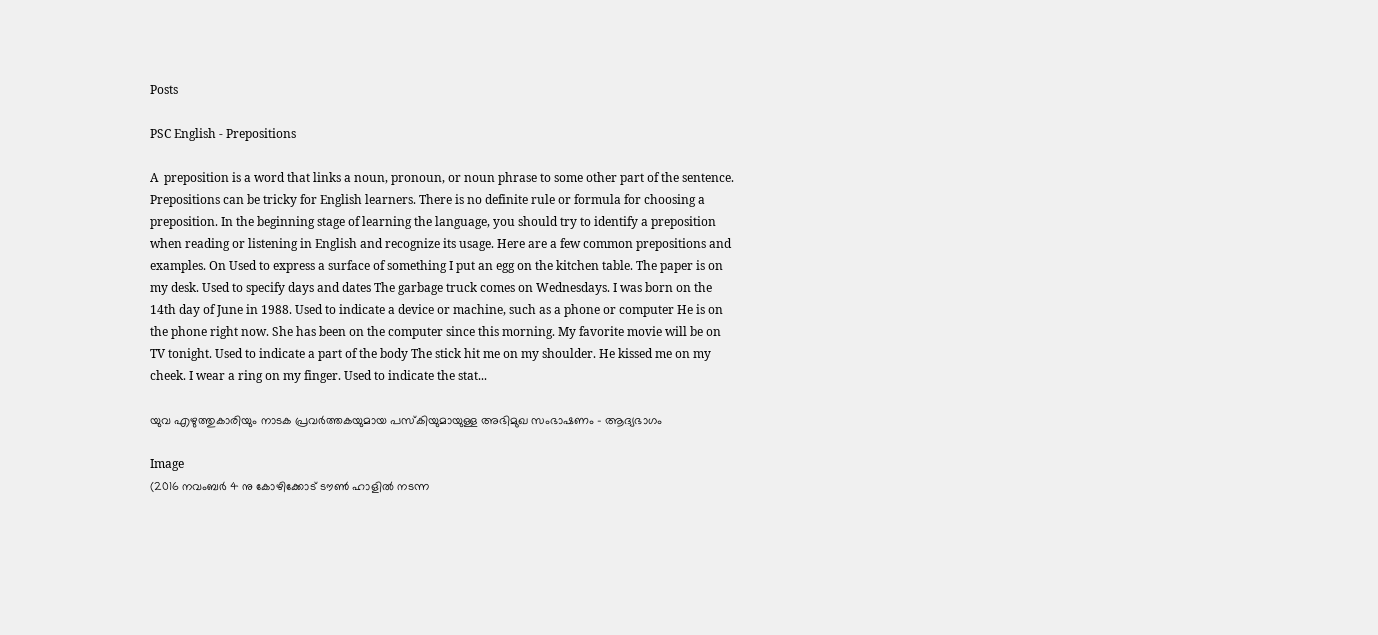Posts

PSC English - Prepositions

A  preposition is a word that links a noun, pronoun, or noun phrase to some other part of the sentence. Prepositions can be tricky for English learners. There is no definite rule or formula for choosing a preposition. In the beginning stage of learning the language, you should try to identify a preposition when reading or listening in English and recognize its usage. Here are a few common prepositions and examples. On Used to express a surface of something I put an egg on the kitchen table. The paper is on my desk. Used to specify days and dates The garbage truck comes on Wednesdays. I was born on the 14th day of June in 1988. Used to indicate a device or machine, such as a phone or computer He is on the phone right now. She has been on the computer since this morning. My favorite movie will be on TV tonight. Used to indicate a part of the body The stick hit me on my shoulder. He kissed me on my cheek. I wear a ring on my finger. Used to indicate the stat...

യുവ എഴുത്തുകാരിയും നാടക പ്രവർത്തകയുമായ പസ്കിയുമായുള്ള അഭിമുഖ സംഭാഷണം - ആദ്യഭാഗം

Image
(2016 നവംബർ 4 നു കോഴിക്കോട് ടൗൺ ഹാളിൽ നടന്ന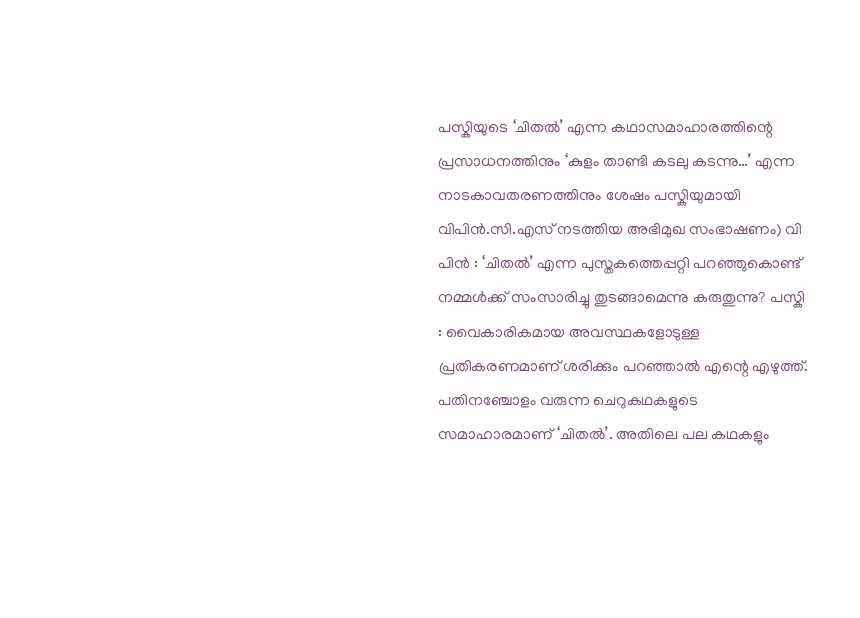പസ്കിയുടെ ‘ചിതൽ’ എന്ന കഥാസമാഹാരത്തിന്റെ പ്രസാധനത്തിനും ‘കുളം താണ്ടി കടലു കടന്നു…’ എന്ന നാടകാവതരണത്തിനും ശേഷം പസ്കിയുമായി വിപിൻ.സി.എസ് നടത്തിയ അഭിമുഖ സംഭാഷണം) വി പിൻ : ‘ചിതൽ’ എന്ന പുസ്തകത്തെപ്പറ്റി പറഞ്ഞുകൊണ്ട് നമ്മൾക്ക് സംസാരിച്ചു തുടങ്ങാമെന്നു കരുതുന്നു? പസ്കി : വൈകാരികമായ അവസ്ഥകളോടുള്ള പ്രതികരണമാണ് ശരിക്കും പറഞ്ഞാൽ എന്റെ എഴുത്ത്. പതിനഞ്ചോളം വരുന്ന ചെറുകഥകളുടെ സമാഹാരമാണ് ‘ചിതൽ’. അതിലെ പല കഥകളും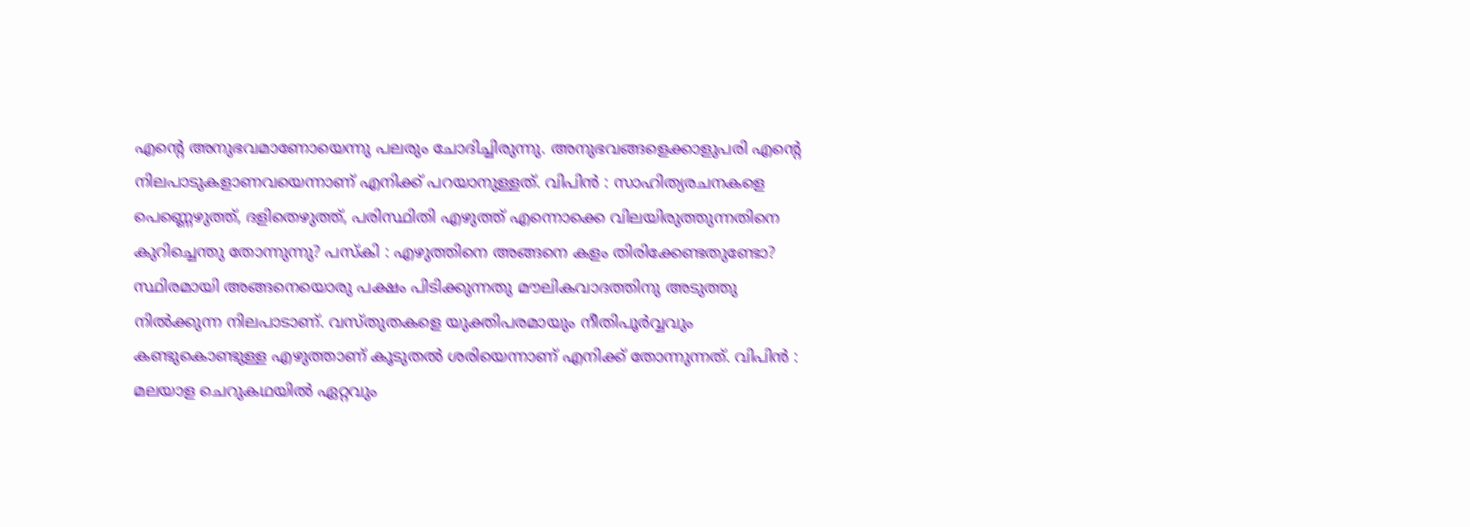എന്റെ അനുഭവമാണോയെന്നു പലരും ചോദിച്ചിരുന്നു. അനുഭവങ്ങളെക്കാളുപരി എന്റെ നിലപാടുകളാണവയെന്നാണ് എനിക്ക് പറയാനുള്ളത്. വിപിൻ : സാഹിത്യരചനകളെ പെണ്ണെഴുത്ത്, ദളിതെഴുത്ത്, പരിസ്ഥിതി എഴുത്ത് എന്നൊക്കെ വിലയിരുത്തുന്നതിനെ കുറിച്ചെന്തു തോന്നുന്നു? പസ്കി : എഴുത്തിനെ അങ്ങനെ കളം തിരിക്കേണ്ടതുണ്ടോ? സ്ഥിരമായി അങ്ങനെയൊരു പക്ഷം പിടിക്കുന്നതു മൗലികവാദത്തിനു അടുത്തു നിൽക്കുന്ന നിലപാടാണ്. വസ്തുതകളെ യുക്തിപരമായും നീതിപൂർവ്വവും കണ്ടുകൊണ്ടുള്ള എഴുത്താണ് കൂടുതൽ ശരിയെന്നാണ് എനിക്ക് തോന്നുന്നത്. വിപിൻ : മലയാള ചെറുകഥയിൽ ഏറ്റവും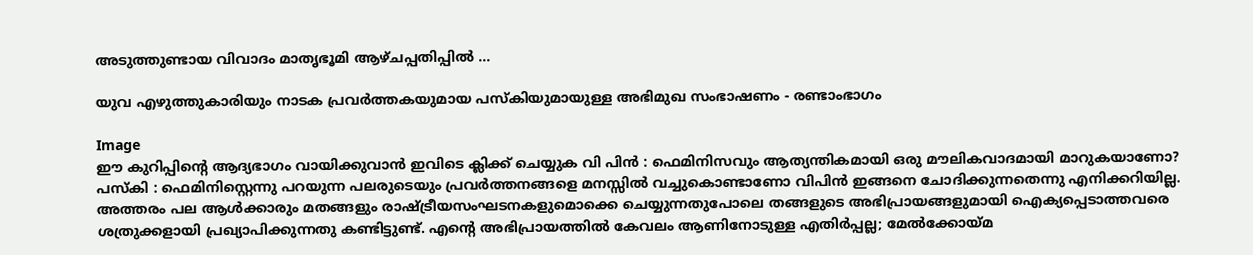അടുത്തുണ്ടായ വിവാദം മാതൃഭൂമി ആഴ്ചപ്പതിപ്പിൽ ...

യുവ എഴുത്തുകാരിയും നാടക പ്രവർത്തകയുമായ പസ്കിയുമായുള്ള അഭിമുഖ സംഭാഷണം - രണ്ടാംഭാഗം

Image
ഈ കുറിപ്പിന്റെ ആദ്യഭാഗം വായിക്കുവാൻ ഇവിടെ ക്ലിക്ക് ചെയ്യുക വി പിൻ : ഫെമിനിസവും ആത്യന്തികമായി ഒരു മൗലികവാദമായി മാറുകയാണോ? പസ്കി : ഫെമിനിസ്റ്റെന്നു പറയുന്ന പലരുടെയും പ്രവർത്തനങ്ങളെ മനസ്സിൽ വച്ചുകൊണ്ടാണോ വിപിൻ ഇങ്ങനെ ചോദിക്കുന്നതെന്നു എനിക്കറിയില്ല. അത്തരം പല ആൾക്കാരും മതങ്ങളും രാഷ്ട്രീയസംഘടനകളുമൊക്കെ ചെയ്യുന്നതുപോലെ തങ്ങളുടെ അഭിപ്രായങ്ങളുമായി ഐക്യപ്പെടാത്തവരെ ശത്രുക്കളായി പ്രഖ്യാപിക്കുന്നതു കണ്ടിട്ടുണ്ട്. എന്റെ അഭിപ്രായത്തിൽ കേവലം ആണിനോടുള്ള എതിർപ്പല്ല; മേൽക്കോയ്മ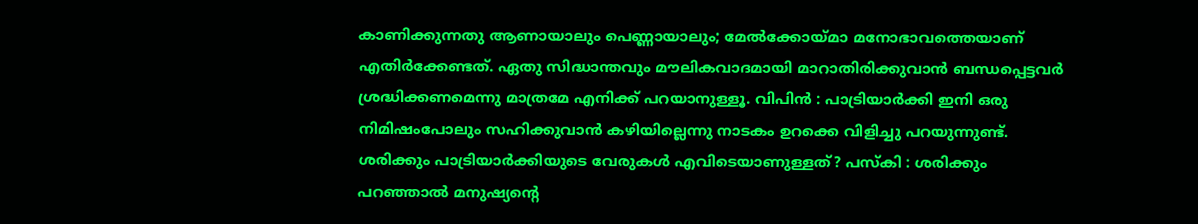കാണിക്കുന്നതു ആണായാലും പെണ്ണായാലും; മേൽക്കോയ്മാ മനോഭാവത്തെയാണ് എതിർക്കേണ്ടത്. ഏതു സിദ്ധാന്തവും മൗലികവാദമായി മാറാതിരിക്കുവാൻ ബന്ധപ്പെട്ടവർ ശ്രദ്ധിക്കണമെന്നു മാത്രമേ എനിക്ക് പറയാനുള്ളൂ. വിപിൻ : പാട്രിയാർക്കി ഇനി ഒരു നിമിഷംപോലും സഹിക്കുവാൻ കഴിയില്ലെന്നു നാടകം ഉറക്കെ വിളിച്ചു പറയുന്നുണ്ട്. ശരിക്കും പാട്രിയാർക്കിയുടെ വേരുകൾ എവിടെയാണുള്ളത്? പസ്കി : ശരിക്കും പറഞ്ഞാൽ മനുഷ്യന്റെ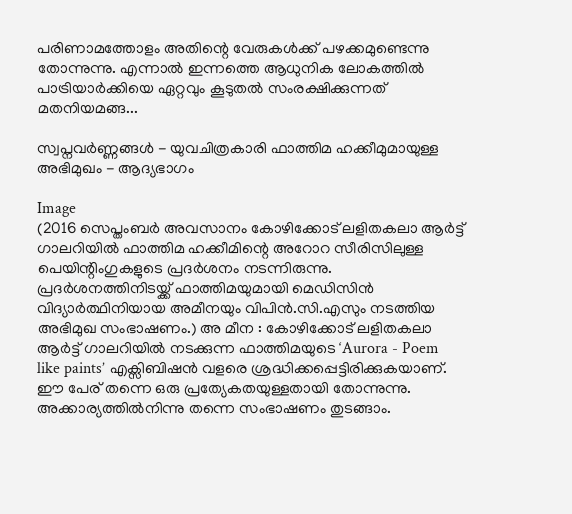പരിണാമത്തോളം അതിന്റെ വേരുകൾക്ക് പഴക്കമുണ്ടെന്നു തോന്നുന്നു. എന്നാൽ ഇന്നത്തെ ആധുനിക ലോകത്തിൽ പാട്രിയാർക്കിയെ ഏറ്റവും കൂടുതൽ സംരക്ഷിക്കുന്നത് മതനിയമങ്ങ...

സ്വപ്നവർണ്ണങ്ങൾ - യുവചിത്രകാരി ഫാത്തിമ ഹക്കീമുമായുള്ള അഭിമുഖം - ആദ്യഭാഗം

Image
(2016 സെപ്തംബർ അവസാനം കോഴിക്കോട് ലളിതകലാ ആർട്ട് ഗാലറിയിൽ ഫാത്തിമ ഹക്കീമിന്റെ അറോറ സീരിസിലുള്ള പെയിന്റിംഗുകളുടെ പ്രദർശനം നടന്നിരുന്നു. പ്രദർശനത്തിനിടയ്ക്ക് ഫാത്തിമയുമായി മെഡിസിൻ വിദ്യാർത്ഥിനിയായ അമീനയും വിപിൻ.സി.എസും നടത്തിയ അഭിമുഖ സംഭാഷണം.) അ മീന : കോഴിക്കോട് ലളിതകലാ ആർട്ട് ഗാലറിയിൽ നടക്കുന്ന ഫാത്തിമയുടെ ‘Aurora - Poem like paints’ എക്സിബിഷൻ വളരെ ശ്രദ്ധിക്കപ്പെട്ടിരിക്കുകയാണ്. ഈ പേര് തന്നെ ഒരു പ്രത്യേകതയുള്ളതായി തോന്നുന്നു. അക്കാര്യത്തിൽനിന്നു തന്നെ സംഭാഷണം തുടങ്ങാം.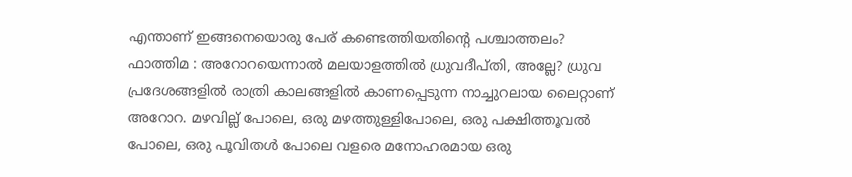എന്താണ് ഇങ്ങനെയൊരു പേര് കണ്ടെത്തിയതിന്റെ പശ്ചാത്തലം? ഫാത്തിമ : അറോറയെന്നാൽ മലയാളത്തിൽ ധ്രുവദീപ്തി, അല്ലേ? ധ്രുവ പ്രദേശങ്ങളിൽ രാത്രി കാലങ്ങളിൽ കാണപ്പെടുന്ന നാച്ചുറലായ ലൈറ്റാണ് അറോറ. മഴവില്ല് പോലെ, ഒരു മഴത്തുള്ളിപോലെ, ഒരു പക്ഷിത്തൂവൽ പോലെ, ഒരു പൂവിതൾ പോലെ വളരെ മനോഹരമായ ഒരു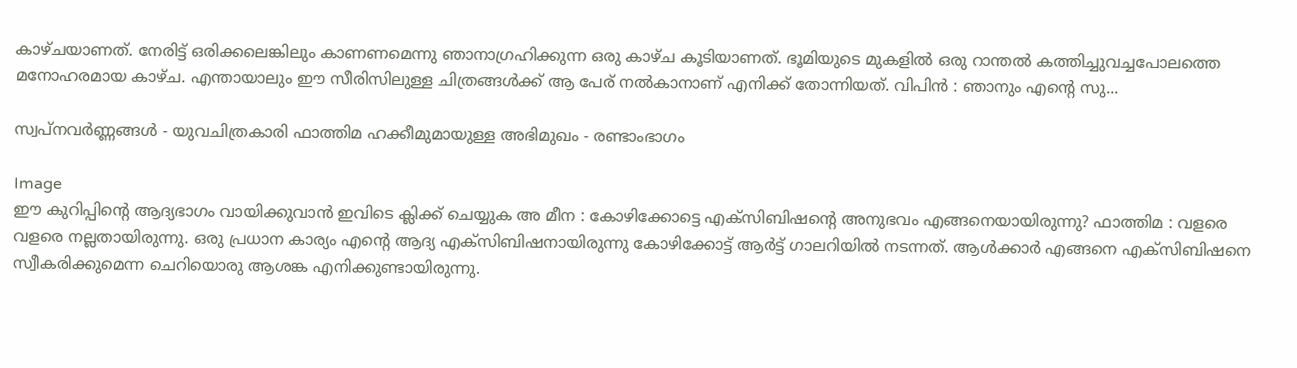കാഴ്ചയാണത്. നേരിട്ട് ഒരിക്കലെങ്കിലും കാണണമെന്നു ഞാനാഗ്രഹിക്കുന്ന ഒരു കാഴ്ച കൂടിയാണത്. ഭൂമിയുടെ മുകളിൽ ഒരു റാന്തൽ കത്തിച്ചുവച്ചപോലത്തെ മനോഹരമായ കാഴ്ച. എന്തായാലും ഈ സീരിസിലുള്ള ചിത്രങ്ങൾക്ക് ആ പേര് നൽകാനാണ് എനിക്ക് തോന്നിയത്. വിപിൻ : ഞാനും എന്റെ സു...

സ്വപ്നവർണ്ണങ്ങൾ - യുവചിത്രകാരി ഫാത്തിമ ഹക്കീമുമായുള്ള അഭിമുഖം - രണ്ടാംഭാഗം

Image
ഈ കുറിപ്പിന്റെ ആദ്യഭാഗം വായിക്കുവാൻ ഇവിടെ ക്ലിക്ക് ചെയ്യുക അ മീന : കോഴിക്കോട്ടെ എക്സിബിഷന്റെ അനുഭവം എങ്ങനെയായിരുന്നു? ഫാത്തിമ : വളരെ വളരെ നല്ലതായിരുന്നു. ഒരു പ്രധാന കാര്യം എന്റെ ആദ്യ എക്സിബിഷനായിരുന്നു കോഴിക്കോട്ട് ആർട്ട് ഗാലറിയിൽ നടന്നത്. ആൾക്കാർ എങ്ങനെ എക്സിബിഷനെ സ്വീകരിക്കുമെന്ന ചെറിയൊരു ആശങ്ക എനിക്കുണ്ടായിരുന്നു.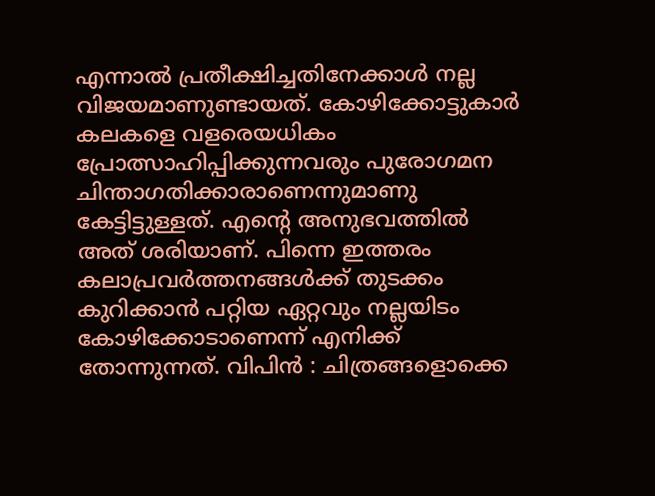എന്നാൽ പ്രതീക്ഷിച്ചതിനേക്കാൾ നല്ല വിജയമാണുണ്ടായത്. കോഴിക്കോട്ടുകാർ കലകളെ വളരെയധികം പ്രോത്സാഹിപ്പിക്കുന്നവരും പുരോഗമന ചിന്താഗതിക്കാരാണെന്നുമാണു കേട്ടിട്ടുള്ളത്. എന്റെ അനുഭവത്തിൽ അത് ശരിയാണ്. പിന്നെ ഇത്തരം കലാപ്രവർത്തനങ്ങൾക്ക് തുടക്കം കുറിക്കാൻ പറ്റിയ ഏറ്റവും നല്ലയിടം കോഴിക്കോടാണെന്ന് എനിക്ക് തോന്നുന്നത്. വിപിൻ : ചിത്രങ്ങളൊക്കെ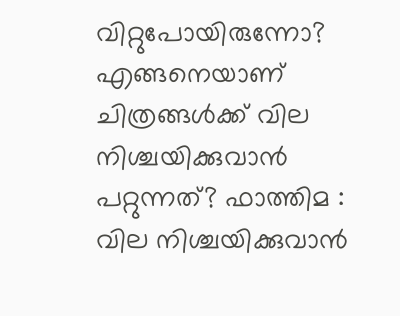വിറ്റുപോയിരുന്നോ? എങ്ങനെയാണ് ചിത്രങ്ങൾക്ക് വില നിശ്ചയിക്കുവാൻ പറ്റുന്നത്? ഫാത്തിമ : വില നിശ്ചയിക്കുവാൻ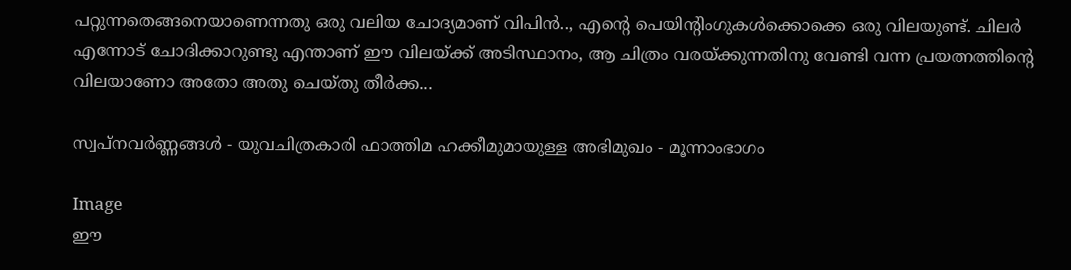പറ്റുന്നതെങ്ങനെയാണെന്നതു ഒരു വലിയ ചോദ്യമാണ് വിപിൻ.., എന്റെ പെയിന്റിംഗുകൾക്കൊക്കെ ഒരു വിലയുണ്ട്. ചിലർ എന്നോട് ചോദിക്കാറുണ്ടു എന്താണ് ഈ വിലയ്ക്ക് അടിസ്ഥാനം, ആ ചിത്രം വരയ്ക്കുന്നതിനു വേണ്ടി വന്ന പ്രയത്നത്തിന്റെ വിലയാണോ അതോ അതു ചെയ്തു തീർക്ക...

സ്വപ്നവർണ്ണങ്ങൾ - യുവചിത്രകാരി ഫാത്തിമ ഹക്കീമുമായുള്ള അഭിമുഖം - മൂന്നാംഭാഗം

Image
ഈ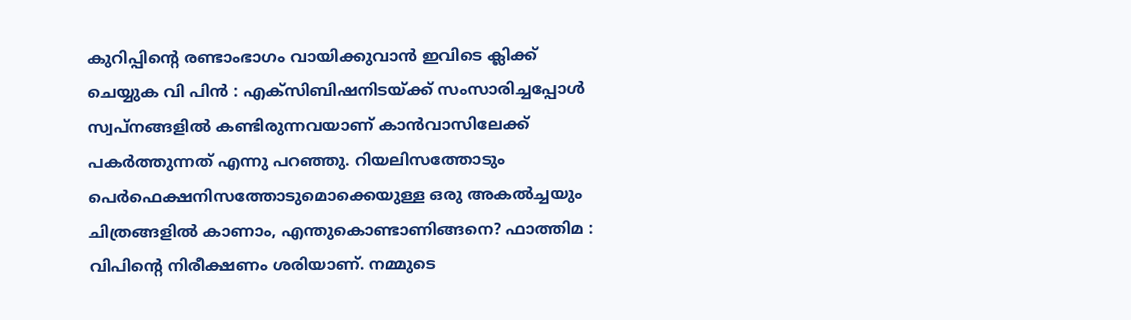കുറിപ്പിന്റെ രണ്ടാംഭാഗം വായിക്കുവാൻ ഇവിടെ ക്ലിക്ക് ചെയ്യുക വി പിൻ : എക്സിബിഷനിടയ്ക്ക് സംസാരിച്ചപ്പോൾ സ്വപ്നങ്ങളിൽ കണ്ടിരുന്നവയാണ് കാൻവാസിലേക്ക് പകർത്തുന്നത് എന്നു പറഞ്ഞു. റിയലിസത്തോടും പെർഫെക്ഷനിസത്തോടുമൊക്കെയുള്ള ഒരു അകൽച്ചയും ചിത്രങ്ങളിൽ കാണാം, എന്തുകൊണ്ടാണിങ്ങനെ? ഫാത്തിമ : വിപിന്റെ നിരീക്ഷണം ശരിയാണ്. നമ്മുടെ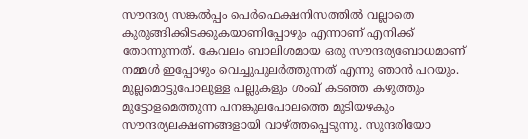സൗന്ദര്യ സങ്കൽപ്പം പെർഫെക്ഷനിസത്തിൽ വല്ലാതെ കുരുങ്ങിക്കിടക്കുകയാണിപ്പോഴും എന്നാണ് എനിക്ക് തോന്നുന്നത്. കേവലം ബാലിശമായ ഒരു സൗന്ദര്യബോധമാണ് നമ്മൾ ഇപ്പോഴും വെച്ചുപുലർത്തുന്നത് എന്നു ഞാൻ പറയും. മുല്ലമൊട്ടുപോലുള്ള പല്ലുകളും ശംഖ് കടഞ്ഞ കഴുത്തും മുട്ടോളമെത്തുന്ന പനങ്കുലപോലത്തെ മുടിയഴകും സൗന്ദര്യലക്ഷണങ്ങളായി വാഴ്ത്തപ്പെടുന്നു. സുന്ദരിയോ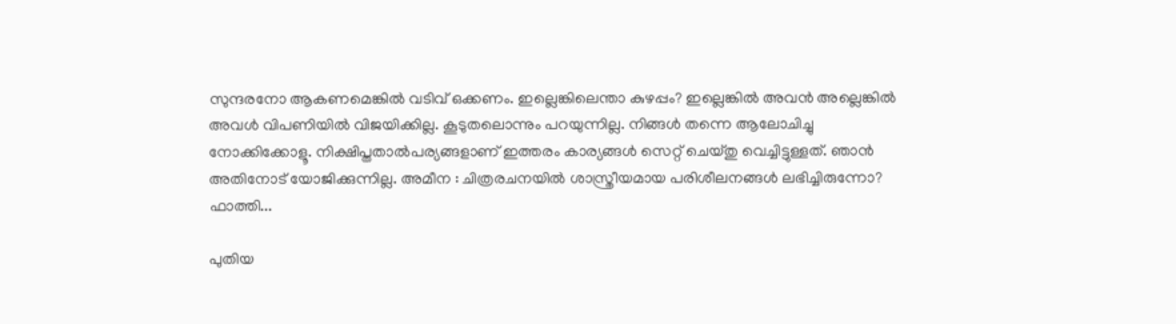സുന്ദരനോ ആകണമെങ്കിൽ വടിവ് ഒക്കണം. ഇല്ലെങ്കിലെന്താ കുഴപ്പം? ഇല്ലെങ്കിൽ അവൻ അല്ലെങ്കിൽ അവൾ വിപണിയിൽ വിജയിക്കില്ല. കൂടുതലൊന്നും പറയുന്നില്ല. നിങ്ങൾ തന്നെ ആലോചിച്ചു നോക്കിക്കോളൂ. നിക്ഷിപ്തതാൽപര്യങ്ങളാണ് ഇത്തരം കാര്യങ്ങൾ സെറ്റ് ചെയ്തു വെച്ചിട്ടുള്ളത്. ഞാൻ അതിനോട് യോജിക്കുന്നില്ല. അമീന : ചിത്രരചനയിൽ ശാസ്ത്രീയമായ പരിശീലനങ്ങൾ ലഭിച്ചിരുന്നോ? ഫാത്തി...

പുതിയ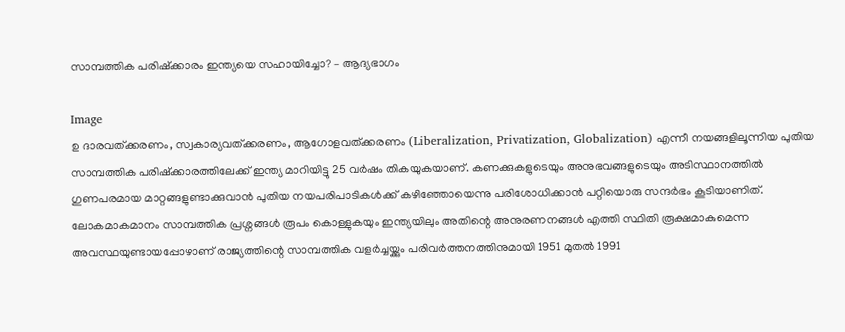സാമ്പത്തിക പരിഷ്ക്കാരം ഇന്ത്യയെ സഹായിച്ചോ? – ആദ്യഭാഗം

Image
ഉ ദാരവത്ക്കരണം, സ്വകാര്യവത്ക്കരണം, ആഗോളവത്ക്കരണം (Liberalization, Privatization, Globalization) എന്നീ നയങ്ങളിലൂന്നിയ പുതിയ സാമ്പത്തിക പരിഷ്ക്കാരത്തിലേക്ക് ഇന്ത്യ മാറിയിട്ടു 25 വർഷം തികയുകയാണ്. കണക്കുകളുടെയും അനുഭവങ്ങളുടെയും അടിസ്ഥാനത്തിൽ ഗുണപരമായ മാറ്റങ്ങളുണ്ടാക്കുവാൻ പുതിയ നയപരിപാടികൾക്ക് കഴിഞ്ഞോയെന്നു പരിശോധിക്കാൻ പറ്റിയൊരു സന്ദർഭം കൂടിയാണിത്. ലോകമാകമാനം സാമ്പത്തിക പ്രശ്നങ്ങൾ രൂപം കൊള്ളുകയും ഇന്ത്യയിലും അതിന്റെ അനുരണനങ്ങൾ എത്തി സ്ഥിതി രൂക്ഷമാകുമെന്ന അവസ്ഥയുണ്ടായപ്പോഴാണ് രാജ്യത്തിന്റെ സാമ്പത്തിക വളർച്ചയ്ക്കും പരിവർത്തനത്തിനുമായി 1951 മുതൽ 1991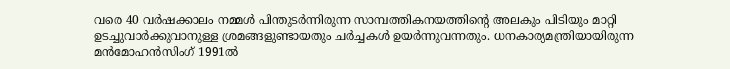വരെ 40 വർഷക്കാലം നമ്മൾ പിന്തുടർന്നിരുന്ന സാമ്പത്തികനയത്തിന്റെ അലകും പിടിയും മാറ്റി ഉടച്ചുവാർക്കുവാനുള്ള ശ്രമങ്ങളുണ്ടായതും ചർച്ചകൾ ഉയർന്നുവന്നതും. ധനകാര്യമന്ത്രിയായിരുന്ന മൻമോഹൻസിംഗ് 1991ൽ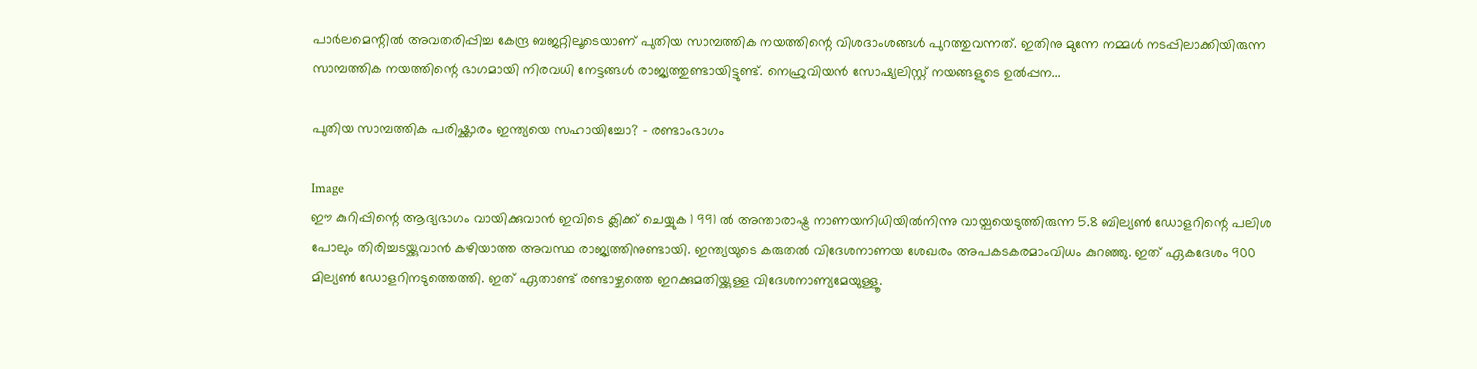പാർലമെന്റിൽ അവതരിപ്പിച്ച കേന്ദ്ര ബജറ്റിലൂടെയാണ് പുതിയ സാമ്പത്തിക നയത്തിന്റെ വിശദാംശങ്ങൾ പുറത്തുവന്നത്. ഇതിനു മുന്നേ നമ്മൾ നടപ്പിലാക്കിയിരുന്ന സാമ്പത്തിക നയത്തിന്റെ ഭാഗമായി നിരവധി നേട്ടങ്ങൾ രാജ്യത്തുണ്ടായിട്ടുണ്ട്. നെഹ്രുവിയൻ സോഷ്യലിസ്റ്റ് നയങ്ങളുടെ ഉൽപ്പന...

പുതിയ സാമ്പത്തിക പരിഷ്ക്കാരം ഇന്ത്യയെ സഹായിച്ചോ? – രണ്ടാംഭാഗം

Image
ഈ കുറിപ്പിന്റെ ആദ്യഭാഗം വായിക്കുവാൻ ഇവിടെ ക്ലിക്ക് ചെയ്യുക 1 991 ൽ അന്താരാഷ്ട്ര നാണയനിധിയിൽനിന്നു വായ്പയെടുത്തിരുന്ന 5.8 ബില്യൺ ഡോളറിന്റെ പലിശ പോലും തിരിച്ചടയ്ക്കുവാൻ കഴിയാത്ത അവസ്ഥ രാജ്യത്തിനുണ്ടായി. ഇന്ത്യയുടെ കരുതൽ വിദേശനാണയ ശേഖരം അപകടകരമാംവിധം കുറഞ്ഞു. ഇത് ഏകദേശം 900 മില്യൺ ഡോളറിനടുത്തെത്തി. ഇത് ഏതാണ്ട് രണ്ടാഴ്ചത്തെ ഇറക്കുമതിയ്ക്കുള്ള വിദേശനാണ്യമേയുള്ളൂ.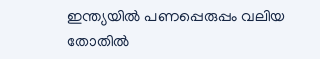ഇന്ത്യയിൽ പണപ്പെരുപ്പം വലിയ തോതിൽ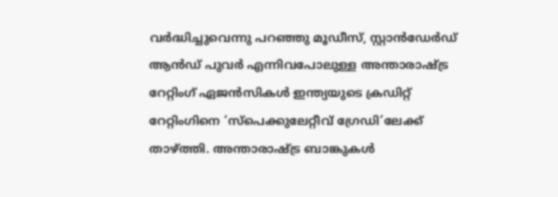വർദ്ധിച്ചുവെന്നു പറഞ്ഞു മൂഡീസ്, സ്റ്റാൻഡേർഡ് ആൻഡ് പുവർ എന്നിവപോലുള്ള അന്താരാഷ്ട്ര റേറ്റിംഗ് ഏജൻസികൾ ഇന്ത്യയുടെ ക്രഡിറ്റ് റേറ്റിംഗിനെ ‘സ്പെക്കുലേറ്റീവ് ഗ്രേഡി’ലേക്ക് താഴ്ത്തി. അന്താരാഷ്ട്ര ബാങ്കുകൾ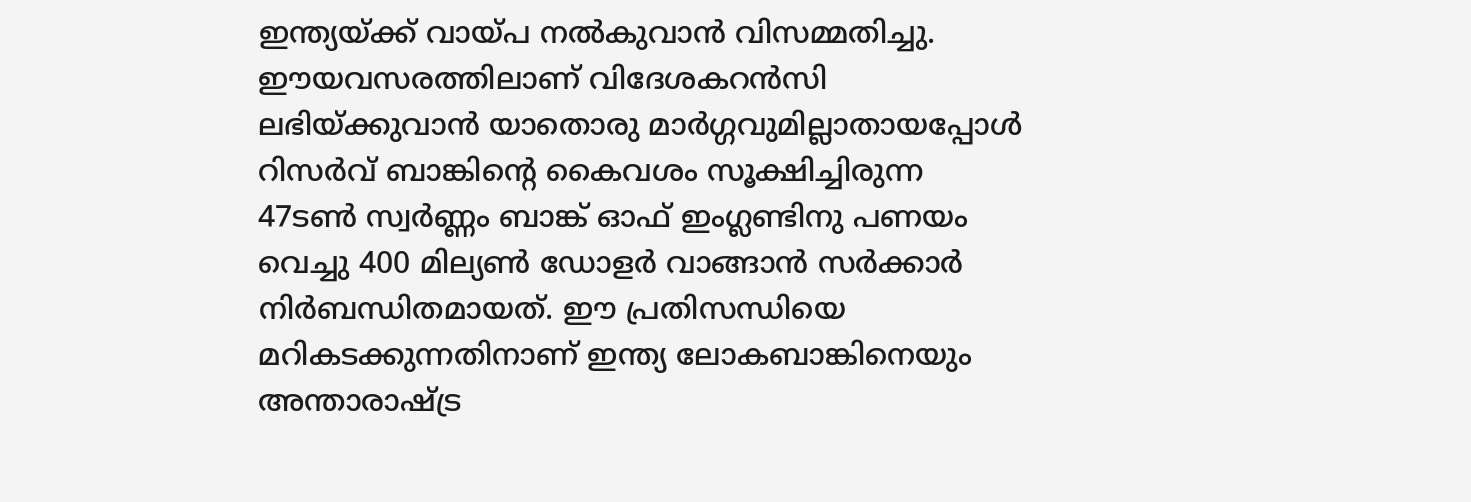ഇന്ത്യയ്ക്ക് വായ്പ നൽകുവാൻ വിസമ്മതിച്ചു. ഈയവസരത്തിലാണ് വിദേശകറൻസി ലഭിയ്ക്കുവാൻ യാതൊരു മാർഗ്ഗവുമില്ലാതായപ്പോൾ റിസർവ് ബാങ്കിന്റെ കൈവശം സൂക്ഷിച്ചിരുന്ന 47ടൺ സ്വർണ്ണം ബാങ്ക് ഓഫ് ഇംഗ്ലണ്ടിനു പണയം വെച്ചു 400 മില്യൺ ഡോളർ വാങ്ങാൻ സർക്കാർ നിർബന്ധിതമായത്. ഈ പ്രതിസന്ധിയെ മറികടക്കുന്നതിനാണ് ഇന്ത്യ ലോകബാങ്കിനെയും അന്താരാഷ്ട്ര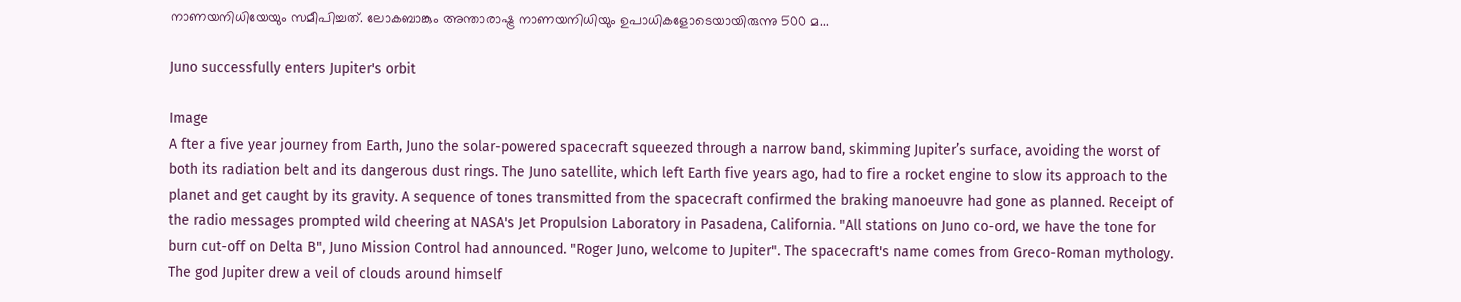നാണയനിധിയേയും സമീപിച്ചത്. ലോകബാങ്കും അന്താരാഷ്ട്ര നാണയനിധിയും ഉപാധികളോടെയായിരുന്നു 500 മ...

Juno successfully enters Jupiter's orbit

Image
A fter a five year journey from Earth, Juno the solar-powered spacecraft squeezed through a narrow band, skimming Jupiter’s surface, avoiding the worst of both its radiation belt and its dangerous dust rings. The Juno satellite, which left Earth five years ago, had to fire a rocket engine to slow its approach to the planet and get caught by its gravity. A sequence of tones transmitted from the spacecraft confirmed the braking manoeuvre had gone as planned. Receipt of the radio messages prompted wild cheering at NASA's Jet Propulsion Laboratory in Pasadena, California. "All stations on Juno co-ord, we have the tone for burn cut-off on Delta B", Juno Mission Control had announced. "Roger Juno, welcome to Jupiter". The spacecraft's name comes from Greco-Roman mythology. The god Jupiter drew a veil of clouds around himself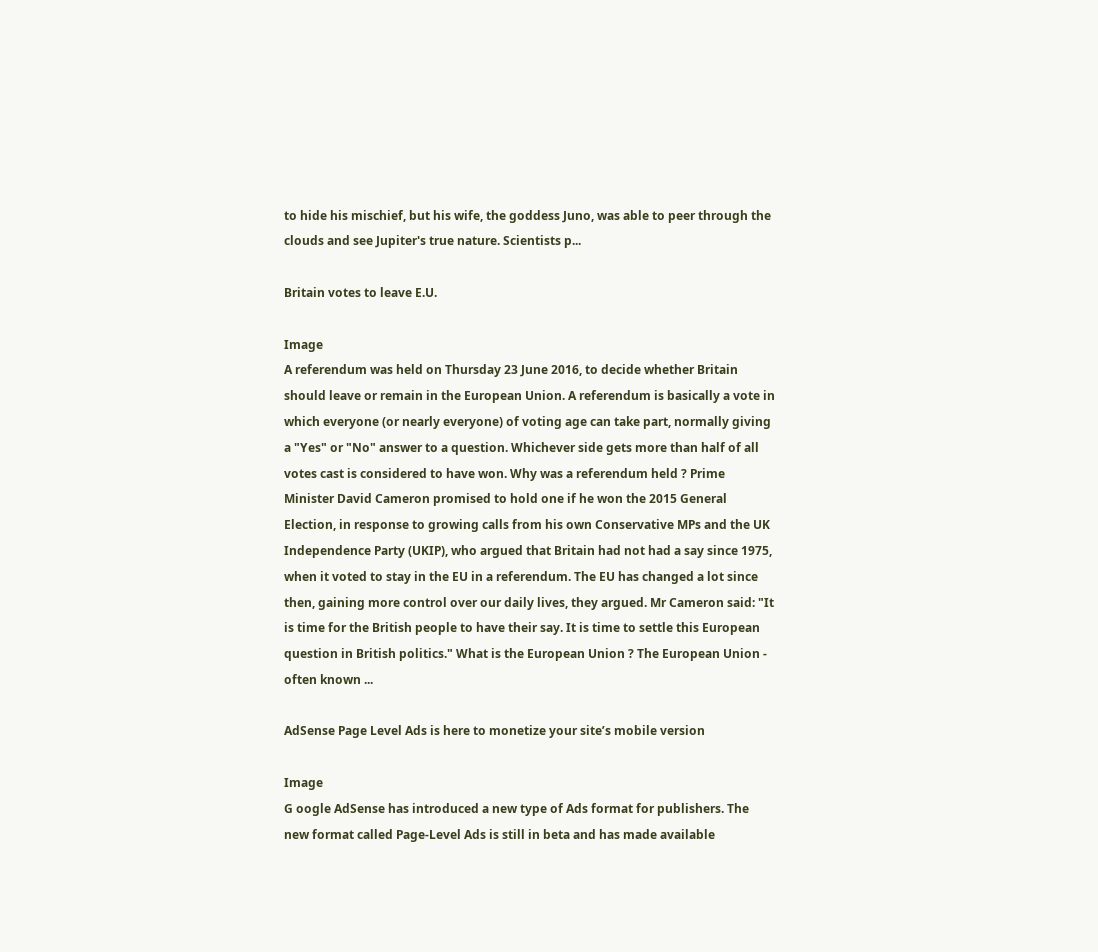to hide his mischief, but his wife, the goddess Juno, was able to peer through the clouds and see Jupiter's true nature. Scientists p...

Britain votes to leave E.U.

Image
A referendum was held on Thursday 23 June 2016, to decide whether Britain should leave or remain in the European Union. A referendum is basically a vote in which everyone (or nearly everyone) of voting age can take part, normally giving a "Yes" or "No" answer to a question. Whichever side gets more than half of all votes cast is considered to have won. Why was a referendum held ? Prime Minister David Cameron promised to hold one if he won the 2015 General Election, in response to growing calls from his own Conservative MPs and the UK Independence Party (UKIP), who argued that Britain had not had a say since 1975, when it voted to stay in the EU in a referendum. The EU has changed a lot since then, gaining more control over our daily lives, they argued. Mr Cameron said: "It is time for the British people to have their say. It is time to settle this European question in British politics." What is the European Union ? The European Union - often known ...

AdSense Page Level Ads is here to monetize your site’s mobile version

Image
G oogle AdSense has introduced a new type of Ads format for publishers. The new format called Page-Level Ads is still in beta and has made available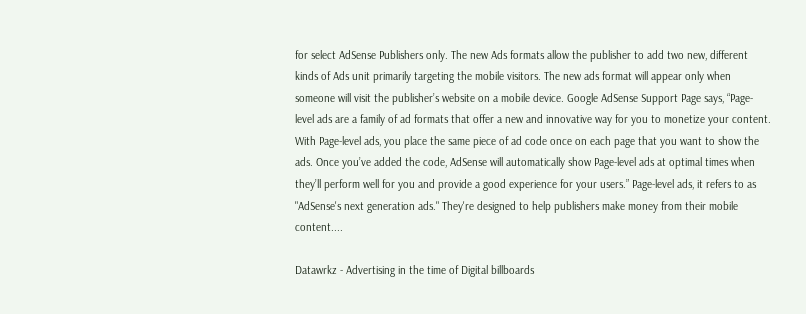for select AdSense Publishers only. The new Ads formats allow the publisher to add two new, different kinds of Ads unit primarily targeting the mobile visitors. The new ads format will appear only when someone will visit the publisher’s website on a mobile device. Google AdSense Support Page says, “Page-level ads are a family of ad formats that offer a new and innovative way for you to monetize your content. With Page-level ads, you place the same piece of ad code once on each page that you want to show the ads. Once you’ve added the code, AdSense will automatically show Page-level ads at optimal times when they’ll perform well for you and provide a good experience for your users.” Page-level ads, it refers to as "AdSense's next generation ads." They're designed to help publishers make money from their mobile content....

Datawrkz - Advertising in the time of Digital billboards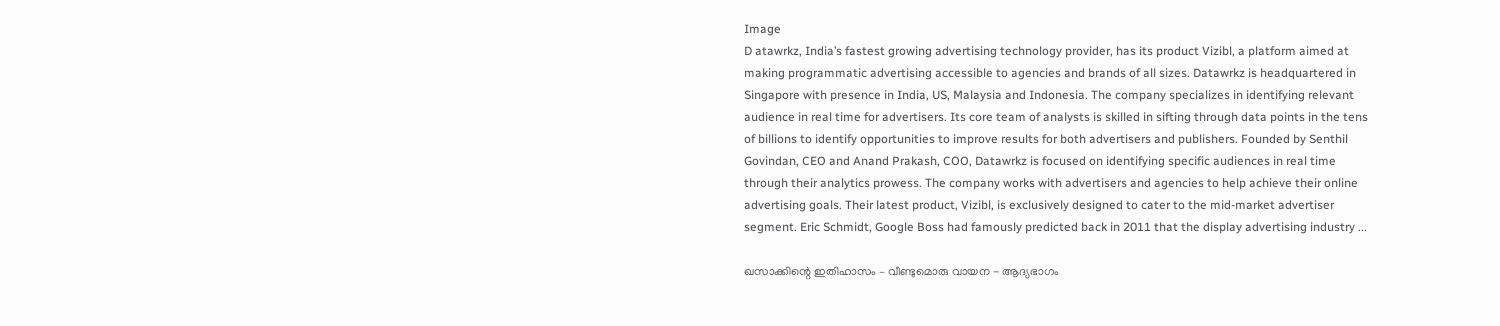Image
D atawrkz, India’s fastest growing advertising technology provider, has its product Vizibl, a platform aimed at making programmatic advertising accessible to agencies and brands of all sizes. Datawrkz is headquartered in Singapore with presence in India, US, Malaysia and Indonesia. The company specializes in identifying relevant audience in real time for advertisers. Its core team of analysts is skilled in sifting through data points in the tens of billions to identify opportunities to improve results for both advertisers and publishers. Founded by Senthil Govindan, CEO and Anand Prakash, COO, Datawrkz is focused on identifying specific audiences in real time through their analytics prowess. The company works with advertisers and agencies to help achieve their online advertising goals. Their latest product, Vizibl, is exclusively designed to cater to the mid-market advertiser segment. Eric Schmidt, Google Boss had famously predicted back in 2011 that the display advertising industry ...

ഖസാക്കിന്റെ ഇതിഹാസം – വീണ്ടുമൊരു വായന - ആദ്യഭാഗം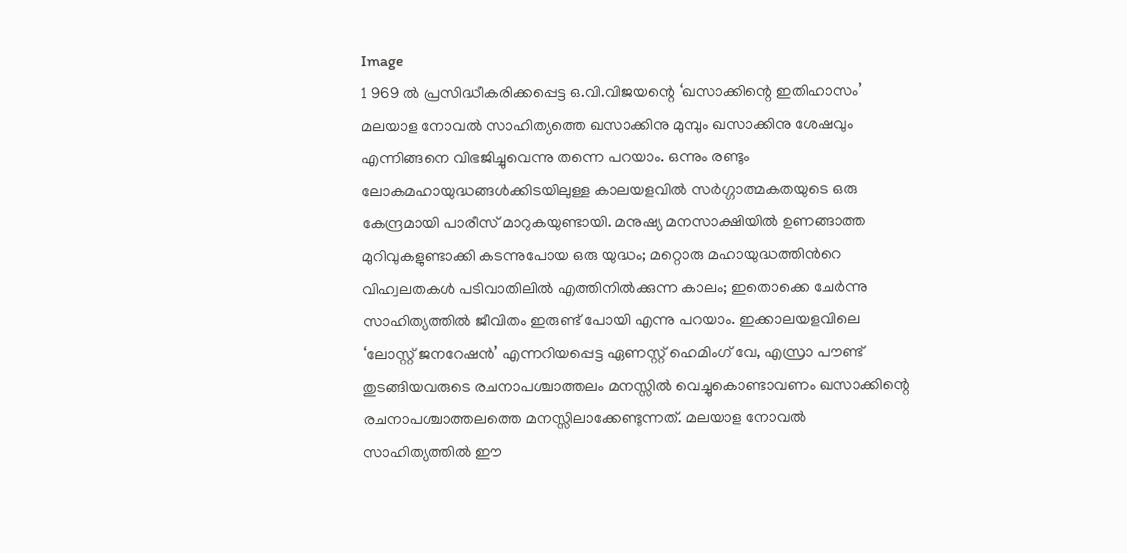Image
1 969 ൽ പ്രസിദ്ധീകരിക്കപ്പെട്ട ഒ.വി.വിജയന്റെ ‘ഖസാക്കിന്റെ ഇതിഹാസം’ മലയാള നോവൽ സാഹിത്യത്തെ ഖസാക്കിനു മുമ്പും ഖസാക്കിനു ശേഷവും എന്നിങ്ങനെ വിഭജിച്ചുവെന്നു തന്നെ പറയാം. ഒന്നും രണ്ടും ലോകമഹായുദ്ധങ്ങൾക്കിടയിലുള്ള കാലയളവിൽ സർഗ്ഗാത്മകതയുടെ ഒരു കേന്ദ്രമായി പാരീസ് മാറുകയുണ്ടായി. മനുഷ്യ മനസാക്ഷിയിൽ ഉണങ്ങാത്ത മുറിവുകളുണ്ടാക്കി കടന്നുപോയ ഒരു യുദ്ധം; മറ്റൊരു മഹായുദ്ധത്തിൻറെ വിഹ്വലതകൾ പടിവാതിലിൽ എത്തിനിൽക്കുന്ന കാലം; ഇതൊക്കെ ചേർന്നു സാഹിത്യത്തിൽ ജീവിതം ഇരുണ്ട് പോയി എന്നു പറയാം. ഇക്കാലയളവിലെ ‘ലോസ്റ്റ് ജനറേഷൻ’ എന്നറിയപ്പെട്ട ഏണസ്റ്റ് ഹെമിംഗ് വേ, എസ്രാ പൗണ്ട് തുടങ്ങിയവരുടെ രചനാപശ്ചാത്തലം മനസ്സിൽ വെച്ചുകൊണ്ടാവണം ഖസാക്കിന്റെ രചനാപശ്ചാത്തലത്തെ മനസ്സിലാക്കേണ്ടുന്നത്. മലയാള നോവൽ സാഹിത്യത്തിൽ ഈ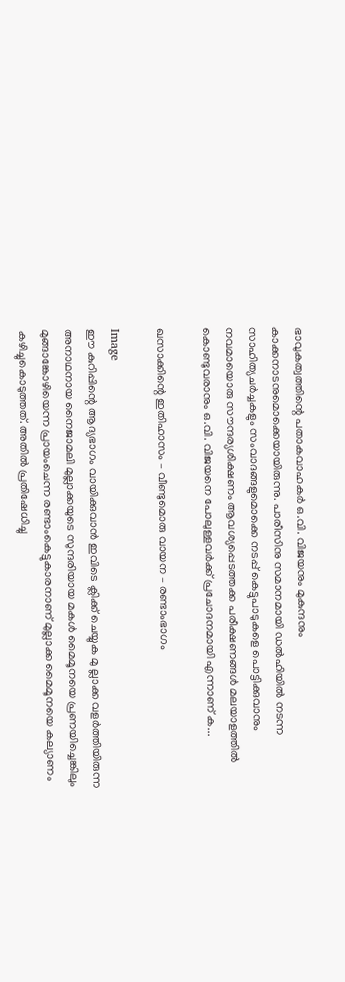ഭാവുകത്വത്തിന്റെ പതാകവാഹകർ ഒ.വി. വിജയനും മുകുന്ദനും കാക്കനാടനുമൊക്കെയായിരുന്നു. പാരീസിനു സമാനമായി ഡൽഹിയിൽ നടന്ന സാഹിത്യചർച്ചകളും സംവാദങ്ങളുമൊക്കെ നടപ്പ് കെട്ടുപാടുകളെ പൊട്ടിക്കുവാനും നവമായൊരു സൗന്ദര്യശിക്ഷണം ആവശ്യപ്പെടത്തക്ക പരീക്ഷണങ്ങൾ മലയാളത്തിൽ കൊണ്ടുവരാനും ഒ.വി. വിജയനെ പോലുള്ളവർക്ക് പ്രചോദനമായി എന്നാണ് ക...

ഖസാക്കിന്റെ ഇതിഹാസം – വീണ്ടുമൊരു വായന – രണ്ടാംഭാഗം

Image
ഈ കുറിപ്പിന്റെ ആദ്യഭാഗം വായിക്കുവാൻ ഇവിടെ ക്ലിക്ക് ചെയ്യുക മു ല്ലാക്ക വളർത്തിയിരുന്ന അനാഥനായ നൈജാമലി മുല്ലാക്കയുടെ സുന്ദരിയായ മകൾ മൈമൂനയെ പ്രണയിച്ചെങ്കിലും മുങ്ങാങ്കോഴിയെന്ന പ്രായംചെന്ന രണ്ടാംകെട്ടുകാരനാണ് മുല്ലാക്ക മൈമൂനയെ കല്യാണം കഴിച്ചുകൊടുത്തത്. അതിൽ പ്രതിഷേധിച്ചു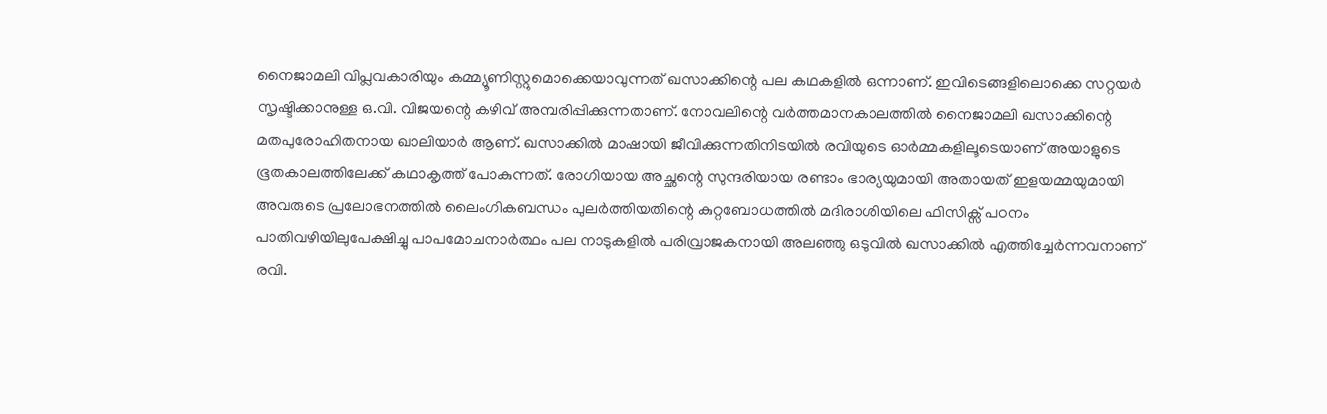നൈജാമലി വിപ്ലവകാരിയും കമ്മ്യൂണിസ്റ്റുമൊക്കെയാവുന്നത് ഖസാക്കിന്റെ പല കഥകളിൽ ഒന്നാണ്. ഇവിടെങ്ങളിലൊക്കെ സറ്റയർ സൃഷ്ടിക്കാനുള്ള ഒ.വി. വിജയന്റെ കഴിവ് അമ്പരിപ്പിക്കുന്നതാണ്. നോവലിന്റെ വർത്തമാനകാലത്തിൽ നൈജാമലി ഖസാക്കിന്റെ മതപുരോഹിതനായ ഖാലിയാർ ആണ്. ഖസാക്കിൽ മാഷായി ജീവിക്കുന്നതിനിടയിൽ രവിയുടെ ഓർമ്മകളിലൂടെയാണ് അയാളുടെ ഭൂതകാലത്തിലേക്ക് കഥാകൃത്ത് പോകുന്നത്. രോഗിയായ അച്ഛന്റെ സുന്ദരിയായ രണ്ടാം ഭാര്യയുമായി അതായത് ഇളയമ്മയുമായി അവരുടെ പ്രലോഭനത്തിൽ ലൈംഗികബന്ധം പുലർത്തിയതിന്റെ കുറ്റബോധത്തിൽ മദിരാശിയിലെ ഫിസിക്സ് പഠനം പാതിവഴിയിലുപേക്ഷിച്ചു പാപമോചനാർത്ഥം പല നാടുകളിൽ പരിവ്രാജകനായി അലഞ്ഞു ഒടുവിൽ ഖസാക്കിൽ എത്തിച്ചേർന്നവനാണ് രവി.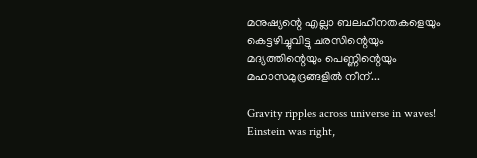മനുഷ്യന്റെ എല്ലാ ബലഹീനതകളെയും കെട്ടഴിച്ചുവിട്ടു ചരസിന്റെയും മദ്യത്തിന്റെയും പെണ്ണിന്റെയും മഹാസമുദ്രങ്ങളിൽ നീന്...

Gravity ripples across universe in waves! Einstein was right,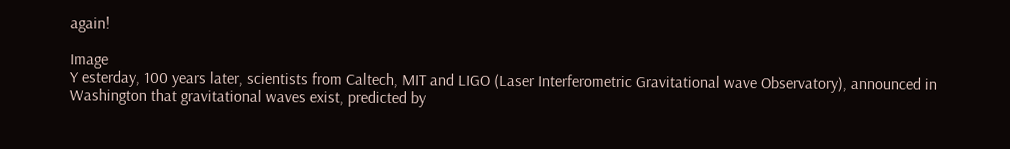again!

Image
Y esterday, 100 years later, scientists from Caltech, MIT and LIGO (Laser Interferometric Gravitational wave Observatory), announced in Washington that gravitational waves exist, predicted by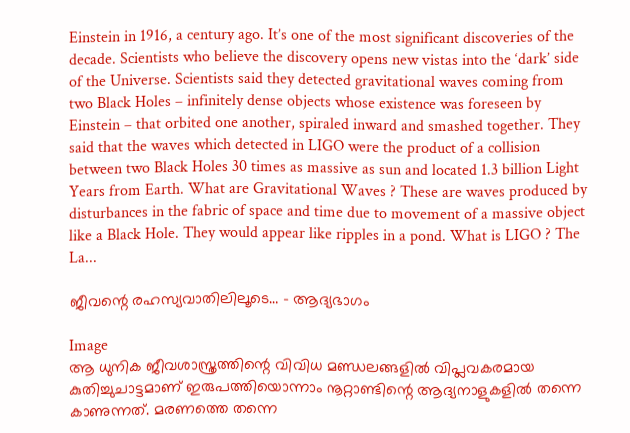Einstein in 1916, a century ago. It’s one of the most significant discoveries of the decade. Scientists who believe the discovery opens new vistas into the ‘dark’ side of the Universe. Scientists said they detected gravitational waves coming from two Black Holes – infinitely dense objects whose existence was foreseen by Einstein – that orbited one another, spiraled inward and smashed together. They said that the waves which detected in LIGO were the product of a collision between two Black Holes 30 times as massive as sun and located 1.3 billion Light Years from Earth. What are Gravitational Waves ? These are waves produced by disturbances in the fabric of space and time due to movement of a massive object like a Black Hole. They would appear like ripples in a pond. What is LIGO ? The La...

ജീവന്റെ രഹസ്യവാതിലിലൂടെ… - ആദ്യഭാഗം

Image
ആ ധുനിക ജീവശാസ്ത്രത്തിന്റെ വിവിധ മണ്ഡലങ്ങളിൽ വിപ്ലവകരമായ കുതിച്ചുചാട്ടമാണ് ഇരുപത്തിയൊന്നാം നൂറ്റാണ്ടിന്റെ ആദ്യനാളുകളിൽ തന്നെ കാണുന്നത്. മരണത്തെ തന്നെ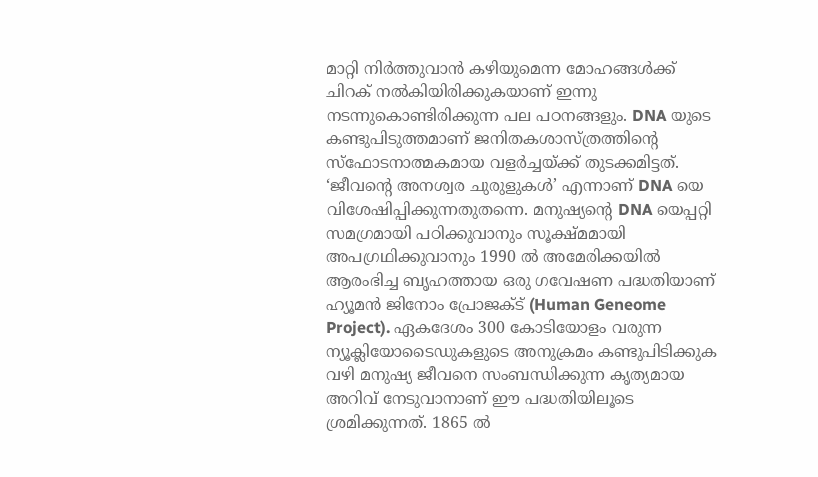മാറ്റി നിർത്തുവാൻ കഴിയുമെന്ന മോഹങ്ങൾക്ക് ചിറക് നൽകിയിരിക്കുകയാണ് ഇന്നു നടന്നുകൊണ്ടിരിക്കുന്ന പല പഠനങ്ങളും. DNA യുടെ കണ്ടുപിടുത്തമാണ് ജനിതകശാസ്ത്രത്തിന്റെ സ്ഫോടനാത്മകമായ വളർച്ചയ്ക്ക് തുടക്കമിട്ടത്. ‘ജീവന്റെ അനശ്വര ചുരുളുകൾ’ എന്നാണ് DNA യെ വിശേഷിപ്പിക്കുന്നതുതന്നെ. മനുഷ്യന്റെ DNA യെപ്പറ്റി സമഗ്രമായി പഠിക്കുവാനും സൂക്ഷ്മമായി അപഗ്രഥിക്കുവാനും 1990 ൽ അമേരിക്കയിൽ ആരംഭിച്ച ബൃഹത്തായ ഒരു ഗവേഷണ പദ്ധതിയാണ് ഹ്യൂമൻ ജിനോം പ്രോജക്ട് (Human Geneome Project). ഏകദേശം 300 കോടിയോളം വരുന്ന ന്യൂക്ലിയോടൈഡുകളുടെ അനുക്രമം കണ്ടുപിടിക്കുക വഴി മനുഷ്യ ജീവനെ സംബന്ധിക്കുന്ന കൃത്യമായ അറിവ് നേടുവാനാണ് ഈ പദ്ധതിയിലൂടെ ശ്രമിക്കുന്നത്. 1865 ൽ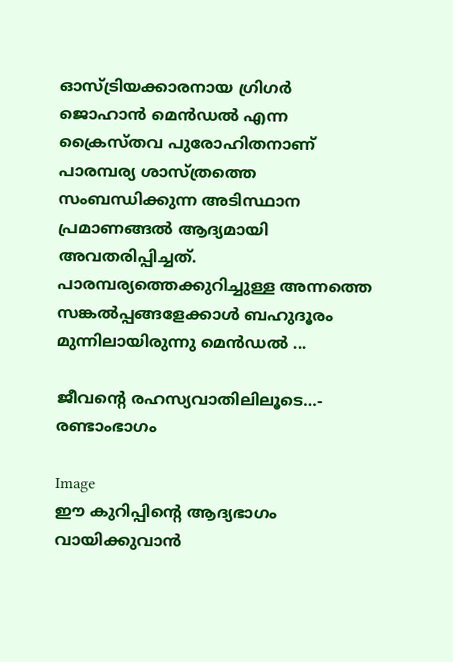ഓസ്ട്രിയക്കാരനായ ഗ്രിഗർ ജൊഹാൻ മെൻഡൽ എന്ന ക്രൈസ്തവ പുരോഹിതനാണ് പാരമ്പര്യ ശാസ്ത്രത്തെ സംബന്ധിക്കുന്ന അടിസ്ഥാന പ്രമാണങ്ങൽ ആദ്യമായി അവതരിപ്പിച്ചത്. പാരമ്പര്യത്തെക്കുറിച്ചുള്ള അന്നത്തെ സങ്കൽപ്പങ്ങളേക്കാൾ ബഹുദൂരം മുന്നിലായിരുന്നു മെൻഡൽ ...

ജീവന്റെ രഹസ്യവാതിലിലൂടെ…- രണ്ടാംഭാഗം

Image
ഈ കുറിപ്പിന്റെ ആദ്യഭാഗം വായിക്കുവാൻ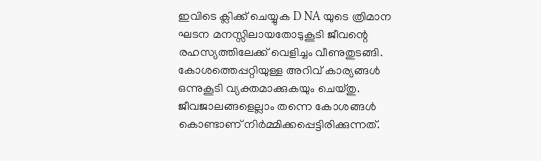ഇവിടെ ക്ലിക്ക് ചെയ്യുക D NA യുടെ ത്രിമാന ഘടന മനസ്സിലായതോടുകൂടി ജീവന്റെ രഹസ്യത്തിലേക്ക് വെളിച്ചം വീണുതുടങ്ങി. കോശത്തെപ്പറ്റിയുള്ള അറിവ് കാര്യങ്ങൾ ഒന്നുകൂടി വ്യക്തമാക്കുകയും ചെയ്തു. ജീവജാലങ്ങളെല്ലാം തന്നെ കോശങ്ങൾ കൊണ്ടാണ് നിർമ്മിക്കപ്പെട്ടിരിക്കുന്നത്.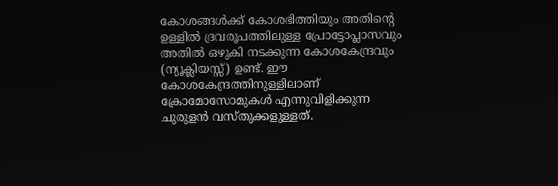കോശങ്ങൾക്ക് കോശഭിത്തിയും അതിന്റെ ഉള്ളിൽ ദ്രവരൂപത്തിലുള്ള പ്രോട്ടോപ്ലാസവും അതിൽ ഒഴുകി നടക്കുന്ന കോശകേന്ദ്രവും (ന്യൂക്ലിയസ്സ്) ഉണ്ട്. ഈ കോശകേന്ദ്രത്തിനുള്ളിലാണ് ക്രോമോസോമുകൾ എന്നുവിളിക്കുന്ന ചുരുളൻ വസ്തുക്കളുള്ളത്.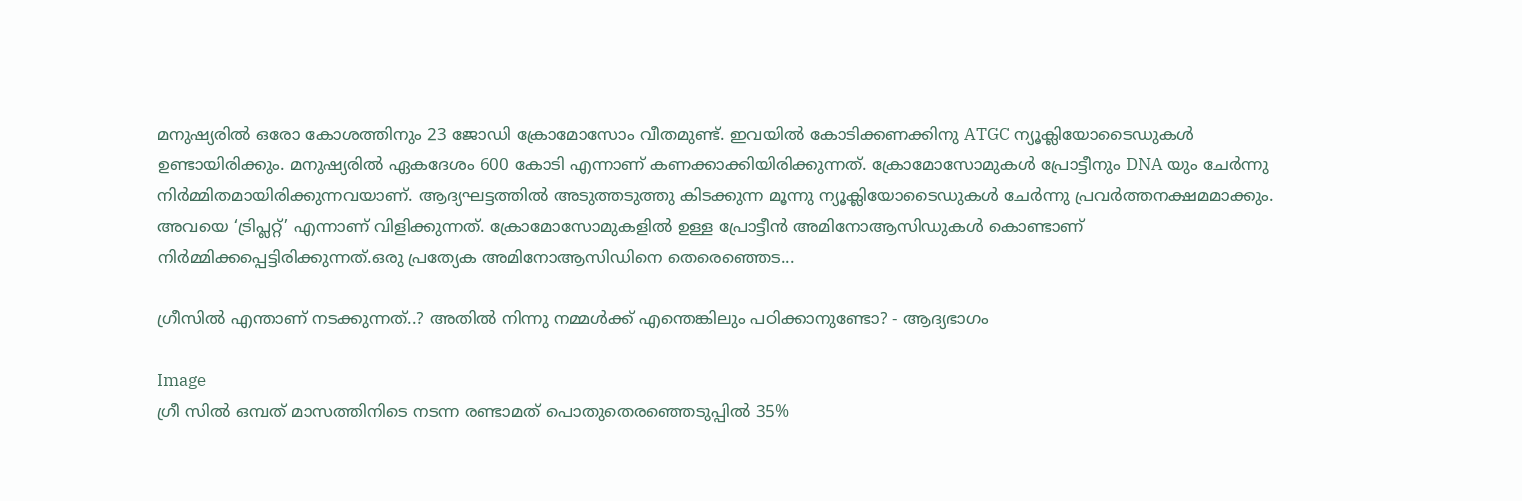മനുഷ്യരിൽ ഒരോ കോശത്തിനും 23 ജോഡി ക്രോമോസോം വീതമുണ്ട്. ഇവയിൽ കോടിക്കണക്കിനു ATGC ന്യൂക്ലിയോടൈഡുകൾ ഉണ്ടായിരിക്കും. മനുഷ്യരിൽ ഏകദേശം 600 കോടി എന്നാണ് കണക്കാക്കിയിരിക്കുന്നത്. ക്രോമോസോമുകൾ പ്രോട്ടീനും DNA യും ചേർന്നു നിർമ്മിതമായിരിക്കുന്നവയാണ്. ആദ്യഘട്ടത്തിൽ അടുത്തടുത്തു കിടക്കുന്ന മൂന്നു ന്യൂക്ലിയോടൈഡുകൾ ചേർന്നു പ്രവർത്തനക്ഷമമാക്കും. അവയെ ‘ട്രിപ്ലറ്റ്’ എന്നാണ് വിളിക്കുന്നത്. ക്രോമോസോമുകളിൽ ഉള്ള പ്രോട്ടീൻ അമിനോആസിഡുകൾ കൊണ്ടാണ് നിർമ്മിക്കപ്പെട്ടിരിക്കുന്നത്.ഒരു പ്രത്യേക അമിനോആസിഡിനെ തെരെഞ്ഞെട...

ഗ്രീസിൽ എന്താണ് നടക്കുന്നത്..? അതിൽ നിന്നു നമ്മൾക്ക് എന്തെങ്കിലും പഠിക്കാനുണ്ടോ? - ആദ്യഭാഗം

Image
ഗ്രീ സിൽ ഒമ്പത് മാസത്തിനിടെ നടന്ന രണ്ടാമത് പൊതുതെരഞ്ഞെടുപ്പിൽ 35%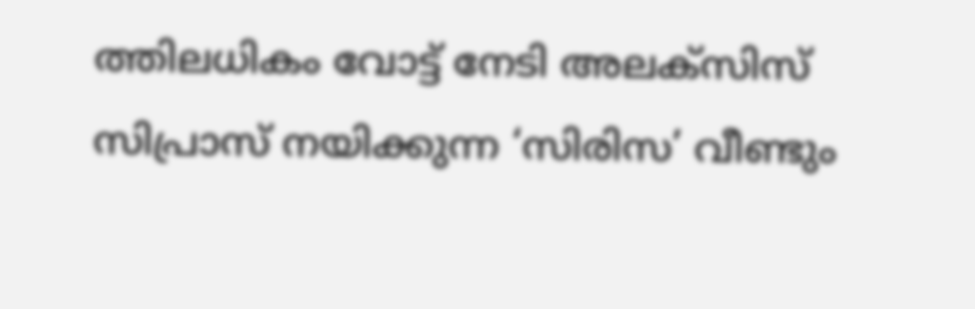ത്തിലധികം വോട്ട് നേടി അലക്സിസ് സിപ്രാസ് നയിക്കുന്ന ‘സിരിസ’ വീണ്ടും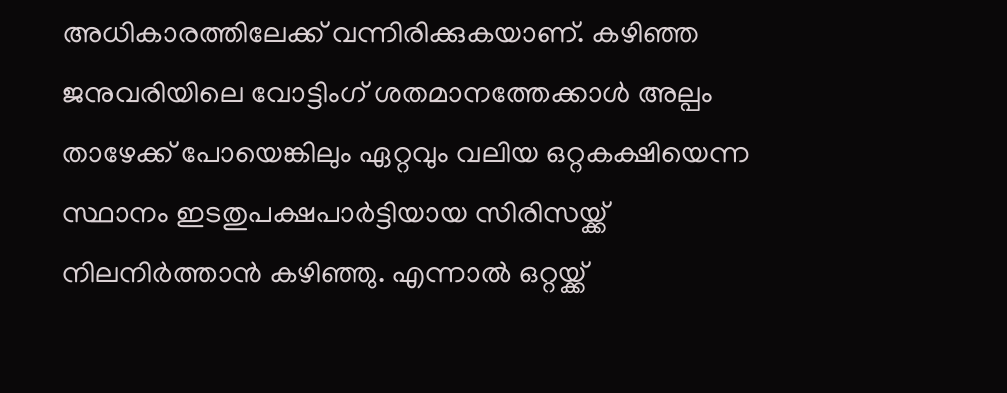അധികാരത്തിലേക്ക് വന്നിരിക്കുകയാണ്. കഴിഞ്ഞ ജനുവരിയിലെ വോട്ടിംഗ് ശതമാനത്തേക്കാൾ അല്പം താഴേക്ക് പോയെങ്കിലും ഏറ്റവും വലിയ ഒറ്റകക്ഷിയെന്ന സ്ഥാനം ഇടതുപക്ഷപാർട്ടിയായ സിരിസയ്ക്ക് നിലനിർത്താൻ കഴിഞ്ഞു. എന്നാൽ ഒറ്റയ്ക്ക്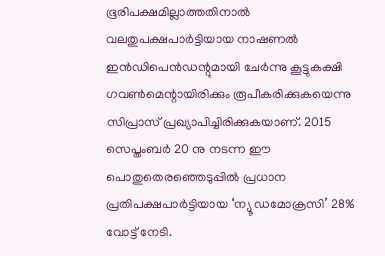ഭൂരിപക്ഷമില്ലാത്തതിനാൽ വലതുപക്ഷപാർട്ടിയായ നാഷണൽ ഇൻഡിപെൻഡന്റുമായി ചേർന്നു കൂട്ടുകക്ഷി ഗവൺമെന്റായിരിക്കും രൂപീകരിക്കുകയെന്നു സിപ്രാസ് പ്രഖ്യാപിച്ചിരിക്കുകയാണ്. 2015 സെപ്തംബർ 20 നു നടന്ന ഈ പൊതുതെരഞ്ഞെടുപ്പിൽ പ്രധാന പ്രതിപക്ഷപാർട്ടിയായ ‘ന്യൂ ഡമോക്രസി’ 28% വോട്ട് നേടി.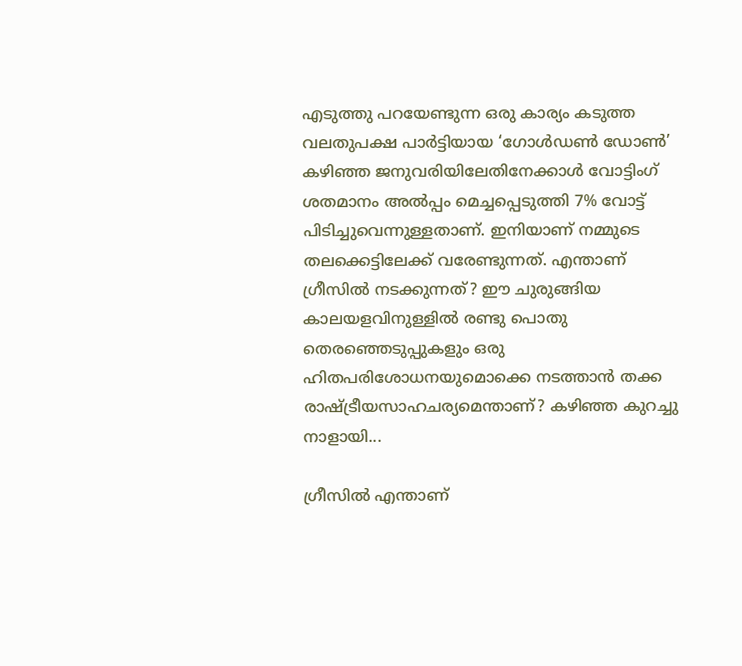എടുത്തു പറയേണ്ടുന്ന ഒരു കാര്യം കടുത്ത വലതുപക്ഷ പാർട്ടിയായ ‘ഗോൾഡൺ ഡോൺ’ കഴിഞ്ഞ ജനുവരിയിലേതിനേക്കാൾ വോട്ടിംഗ് ശതമാനം അൽപ്പം മെച്ചപ്പെടുത്തി 7% വോട്ട് പിടിച്ചുവെന്നുള്ളതാണ്. ഇനിയാണ് നമ്മുടെ തലക്കെട്ടിലേക്ക് വരേണ്ടുന്നത്. എന്താണ് ഗ്രീസിൽ നടക്കുന്നത്? ഈ ചുരുങ്ങിയ കാലയളവിനുള്ളിൽ രണ്ടു പൊതു തെരഞ്ഞെടുപ്പുകളും ഒരു ഹിതപരിശോധനയുമൊക്കെ നടത്താൻ തക്ക രാഷ്ട്രീയസാഹചര്യമെന്താണ്? കഴിഞ്ഞ കുറച്ചു നാളായി...

ഗ്രീസിൽ എന്താണ്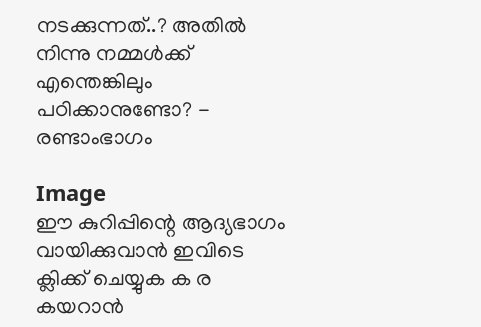നടക്കുന്നത്..? അതിൽ നിന്നു നമ്മൾക്ക് എന്തെങ്കിലും പഠിക്കാനുണ്ടോ? - രണ്ടാംഭാഗം

Image
ഈ കുറിപ്പിന്റെ ആദ്യഭാഗം വായിക്കുവാൻ ഇവിടെ ക്ലിക്ക് ചെയ്യുക ക ര കയറാൻ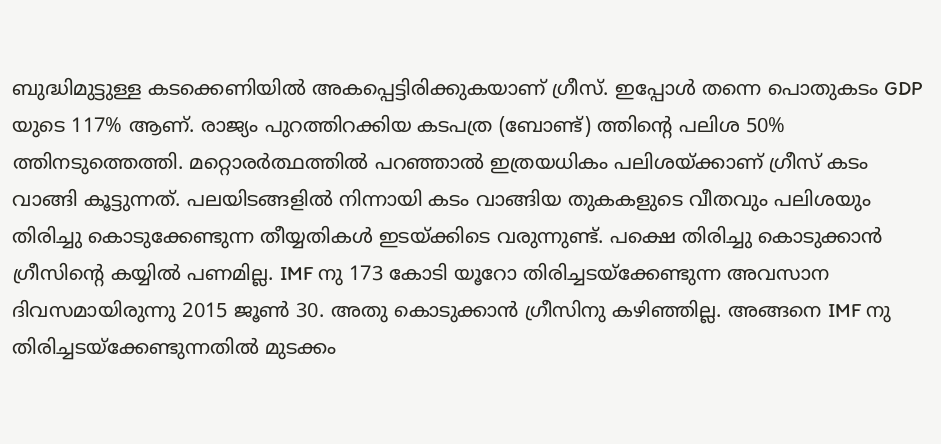ബുദ്ധിമുട്ടുള്ള കടക്കെണിയിൽ അകപ്പെട്ടിരിക്കുകയാണ് ഗ്രീസ്. ഇപ്പോൾ തന്നെ പൊതുകടം GDP യുടെ 117% ആണ്. രാജ്യം പുറത്തിറക്കിയ കടപത്ര (ബോണ്ട്) ത്തിന്റെ പലിശ 50% ത്തിനടുത്തെത്തി. മറ്റൊരർത്ഥത്തിൽ പറഞ്ഞാൽ ഇത്രയധികം പലിശയ്ക്കാണ് ഗ്രീസ് കടം വാങ്ങി കൂട്ടുന്നത്. പലയിടങ്ങളിൽ നിന്നായി കടം വാങ്ങിയ തുകകളുടെ വീതവും പലിശയും തിരിച്ചു കൊടുക്കേണ്ടുന്ന തീയ്യതികൾ ഇടയ്ക്കിടെ വരുന്നുണ്ട്. പക്ഷെ തിരിച്ചു കൊടുക്കാൻ ഗ്രീസിന്റെ കയ്യിൽ പണമില്ല. IMF നു 173 കോടി യൂറോ തിരിച്ചടയ്ക്കേണ്ടുന്ന അവസാന ദിവസമായിരുന്നു 2015 ജൂൺ 30. അതു കൊടുക്കാൻ ഗ്രീസിനു കഴിഞ്ഞില്ല. അങ്ങനെ IMF നു തിരിച്ചടയ്ക്കേണ്ടുന്നതിൽ മുടക്കം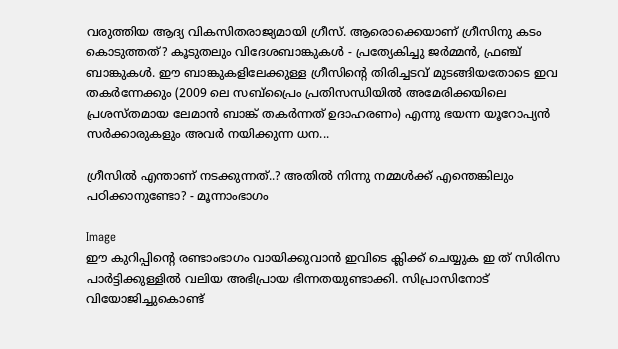വരുത്തിയ ആദ്യ വികസിതരാജ്യമായി ഗ്രീസ്. ആരൊക്കെയാണ് ഗ്രീസിനു കടം കൊടുത്തത്? കൂടുതലും വിദേശബാങ്കുകൾ - പ്രത്യേകിച്ചു ജർമ്മൻ, ഫ്രഞ്ച് ബാങ്കുകൾ. ഈ ബാങ്കുകളിലേക്കുള്ള ഗ്രീസിന്റെ തിരിച്ചടവ് മുടങ്ങിയതോടെ ഇവ തകർന്നേക്കും (2009 ലെ സബ്പ്രൈം പ്രതിസന്ധിയിൽ അമേരിക്കയിലെ പ്രശസ്തമായ ലേമാൻ ബാങ്ക് തകർന്നത് ഉദാഹരണം) എന്നു ഭയന്ന യൂറോപ്യൻ സർക്കാരുകളും അവർ നയിക്കുന്ന ധന...

ഗ്രീസിൽ എന്താണ് നടക്കുന്നത്..? അതിൽ നിന്നു നമ്മൾക്ക് എന്തെങ്കിലും പഠിക്കാനുണ്ടോ? - മൂന്നാംഭാഗം

Image
ഈ കുറിപ്പിന്റെ രണ്ടാംഭാഗം വായിക്കുവാൻ ഇവിടെ ക്ലിക്ക് ചെയ്യുക ഇ ത് സിരിസ പാർട്ടിക്കുള്ളിൽ വലിയ അഭിപ്രായ ഭിന്നതയുണ്ടാക്കി. സിപ്രാസിനോട് വിയോജിച്ചുകൊണ്ട്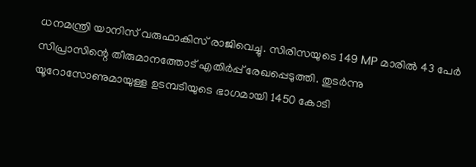ധനമന്ത്രി യാനിസ് വരുഫാകിസ് രാജിവെച്ചു. സിരിസയുടെ 149 MP മാരിൽ 43 പേർ സിപ്രാസിന്റെ തീരുമാനത്തോട് എതിർപ്പ് രേഖപ്പെടുത്തി. തുടർന്നു യൂറോസോണുമായുള്ള ഉടമ്പടിയുടെ ഭാഗമായി 1450 കോടി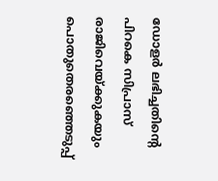ഡോളർ ലഭിച്ചതിന്റെ പിറകെ സിപ്രാസ് രാജിവെയ്ക്കുകയും പൊതുതെരഞ്ഞെടുപ്പ്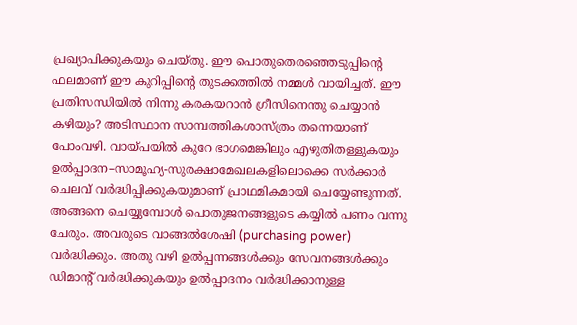പ്രഖ്യാപിക്കുകയും ചെയ്തു. ഈ പൊതുതെരഞ്ഞെടുപ്പിന്റെ ഫലമാണ് ഈ കുറിപ്പിന്റെ തുടക്കത്തിൽ നമ്മൾ വായിച്ചത്. ഈ പ്രതിസന്ധിയിൽ നിന്നു കരകയറാൻ ഗ്രീസിനെന്തു ചെയ്യാൻ കഴിയും? അടിസ്ഥാന സാമ്പത്തികശാസ്ത്രം തന്നെയാണ് പോംവഴി. വായ്പയിൽ കുറേ ഭാഗമെങ്കിലും എഴുതിതള്ളുകയും ഉൽപ്പാദന–സാമൂഹ്യ-സുരക്ഷാമേഖലകളിലൊക്കെ സർക്കാർ ചെലവ് വർദ്ധിപ്പിക്കുകയുമാണ് പ്രാഥമികമായി ചെയ്യേണ്ടുന്നത്. അങ്ങനെ ചെയ്യുമ്പോൾ പൊതുജനങ്ങളുടെ കയ്യിൽ പണം വന്നു ചേരും. അവരുടെ വാങ്ങൽശേഷി (purchasing power) വർദ്ധിക്കും. അതു വഴി ഉൽപ്പന്നങ്ങൾക്കും സേവനങ്ങൾക്കും ഡിമാന്റ് വർദ്ധിക്കുകയും ഉൽപ്പാദനം വർദ്ധിക്കാനുള്ള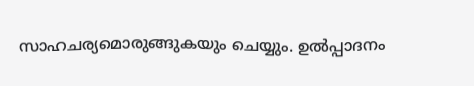സാഹചര്യമൊരുങ്ങുകയും ചെയ്യും. ഉൽപ്പാദനം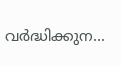വർദ്ധിക്കുന...